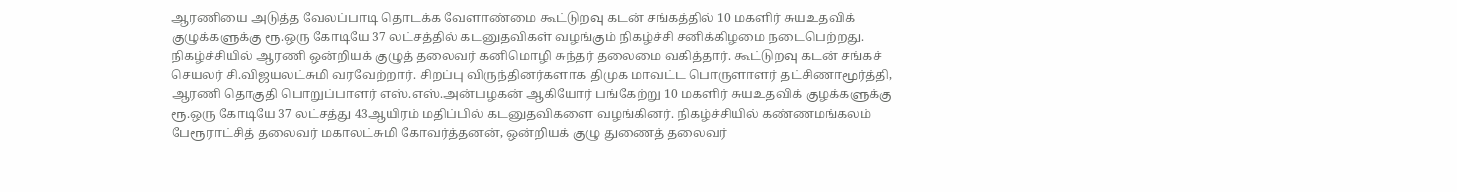ஆரணியை அடுத்த வேலப்பாடி தொடக்க வேளாண்மை கூட்டுறவு கடன் சங்கத்தில் 10 மகளிர் சுயஉதவிக் குழுக்களுக்கு ரூ.ஒரு கோடியே 37 லட்சத்தில் கடனுதவிகள் வழங்கும் நிகழ்ச்சி சனிக்கிழமை நடைபெற்றது. நிகழ்ச்சியில் ஆரணி ஒன்றியக் குழுத் தலைவர் கனிமொழி சுந்தர் தலைமை வகித்தார். கூட்டுறவு கடன் சங்கச் செயலர் சி.விஜயலட்சுமி வரவேற்றார். சிறப்பு விருந்தினர்களாக திமுக மாவட்ட பொருளாளர் தட்சிணாமூர்த்தி, ஆரணி தொகுதி பொறுப்பாளர் எஸ்.எஸ்.அன்பழகன் ஆகியோர் பங்கேற்று 10 மகளிர் சுயஉதவிக் குழக்களுக்கு ரூ.ஒரு கோடியே 37 லட்சத்து 43ஆயிரம் மதிப்பில் கடனுதவிகளை வழங்கினர். நிகழ்ச்சியில் கண்ணமங்கலம் பேரூராட்சித் தலைவர் மகாலட்சுமி கோவர்த்தனன், ஒன்றியக் குழு துணைத் தலைவர்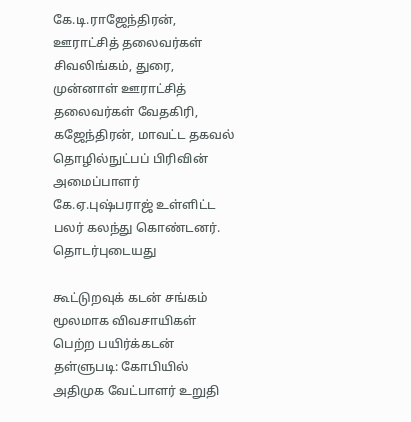கே.டி.ராஜேந்திரன், ஊராட்சித் தலைவர்கள் சிவலிங்கம், துரை, முன்னாள் ஊராட்சித் தலைவர்கள் வேதகிரி, கஜேந்திரன், மாவட்ட தகவல் தொழில்நுட்பப் பிரிவின் அமைப்பாளர் கே.ஏ.புஷ்பராஜ் உள்ளிட்ட பலர் கலந்து கொண்டனர்.
தொடர்புடையது

கூட்டுறவுக் கடன் சங்கம் மூலமாக விவசாயிகள் பெற்ற பயிர்க்கடன் தள்ளுபடி: கோபியில் அதிமுக வேட்பாளர் உறுதி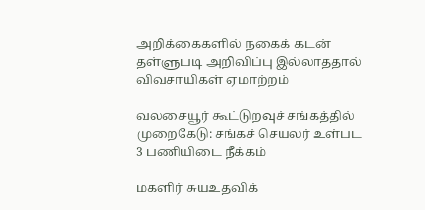அறிக்கைகளில் நகைக் கடன் தள்ளுபடி அறிவிப்பு இல்லாததால் விவசாயிகள் ஏமாற்றம்

வலசையூர் கூட்டுறவுச் சங்கத்தில் முறைகேடு: சங்கச் செயலர் உள்பட 3 பணியிடை நீக்கம்

மகளிர் சுயஉதவிக்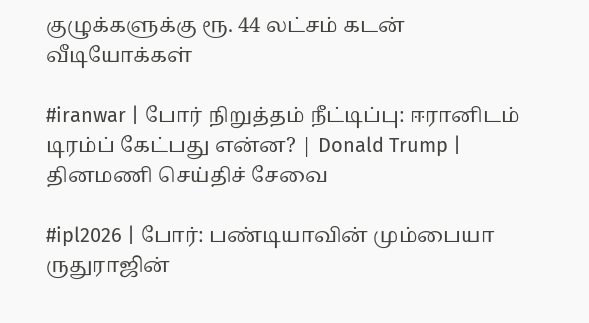குழுக்களுக்கு ரூ. 44 லட்சம் கடன்
வீடியோக்கள்

#iranwar | போர் நிறுத்தம் நீட்டிப்பு: ஈரானிடம் டிரம்ப் கேட்பது என்ன? | Donald Trump |
தினமணி செய்திச் சேவை

#ipl2026 | போர்: பண்டியாவின் மும்பையா ருதுராஜின்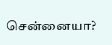சென்னையா?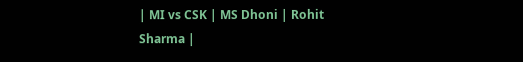| MI vs CSK | MS Dhoni | Rohit Sharma |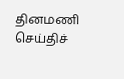தினமணி செய்திச்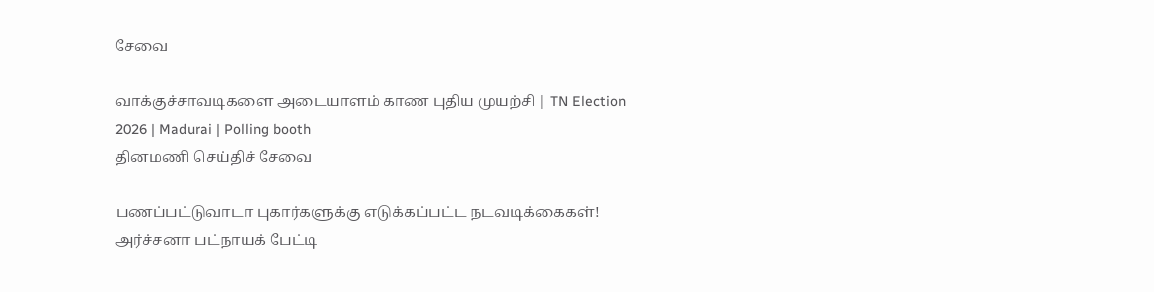சேவை

வாக்குச்சாவடிகளை அடையாளம் காண புதிய முயற்சி | TN Election 2026 | Madurai | Polling booth
தினமணி செய்திச் சேவை

பணப்பட்டுவாடா புகார்களுக்கு எடுக்கப்பட்ட நடவடிக்கைகள்! அர்ச்சனா பட்நாயக் பேட்டி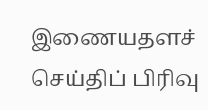இணையதளச் செய்திப் பிரிவு